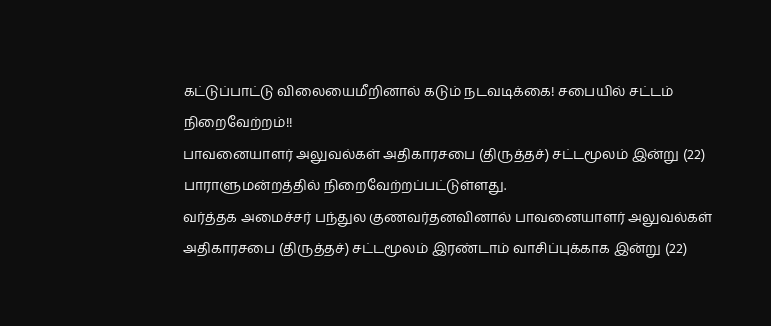கட்டுப்பாட்டு விலையைமீறினால் கடும் நடவடிக்கை! சபையில் சட்டம் நிறைவேற்றம்!!
பாவனையாளர் அலுவல்கள் அதிகாரசபை (திருத்தச்) சட்டமூலம் இன்று (22) பாராளுமன்றத்தில் நிறைவேற்றப்பட்டுள்ளது.
வர்த்தக அமைச்சர் பந்துல குணவர்தனவினால் பாவனையாளர் அலுவல்கள் அதிகாரசபை (திருத்தச்) சட்டமூலம் இரண்டாம் வாசிப்புக்காக இன்று (22)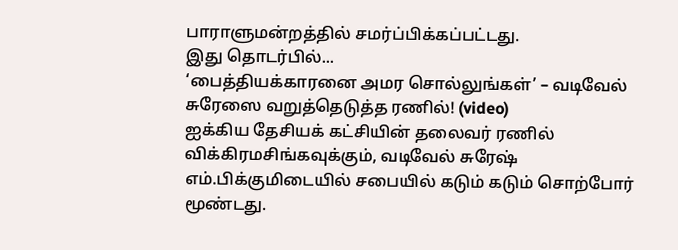பாராளுமன்றத்தில் சமர்ப்பிக்கப்பட்டது.
இது தொடர்பில்...
‘பைத்தியக்காரனை அமர சொல்லுங்கள்’ – வடிவேல் சுரேஸை வறுத்தெடுத்த ரணில்! (video)
ஐக்கிய தேசியக் கட்சியின் தலைவர் ரணில் விக்கிரமசிங்கவுக்கும், வடிவேல் சுரேஷ் எம்.பிக்குமிடையில் சபையில் கடும் கடும் சொற்போர் மூண்டது.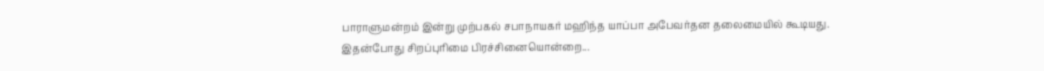பாராளுமன்றம் இன்று முற்பகல் சபாநாயகர் மஹிந்த யாப்பா அபேவர்தன தலைமையில் கூடியது.
இதன்போது சிறப்புரிமை பிரச்சினையொன்றை...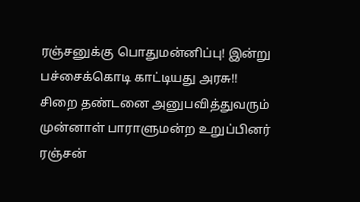ரஞ்சனுக்கு பொதுமன்னிப்பு! இன்று பச்சைக்கொடி காட்டியது அரசு!!
சிறை தண்டனை அனுபவித்துவரும் முன்னாள் பாராளுமன்ற உறுப்பினர் ரஞ்சன்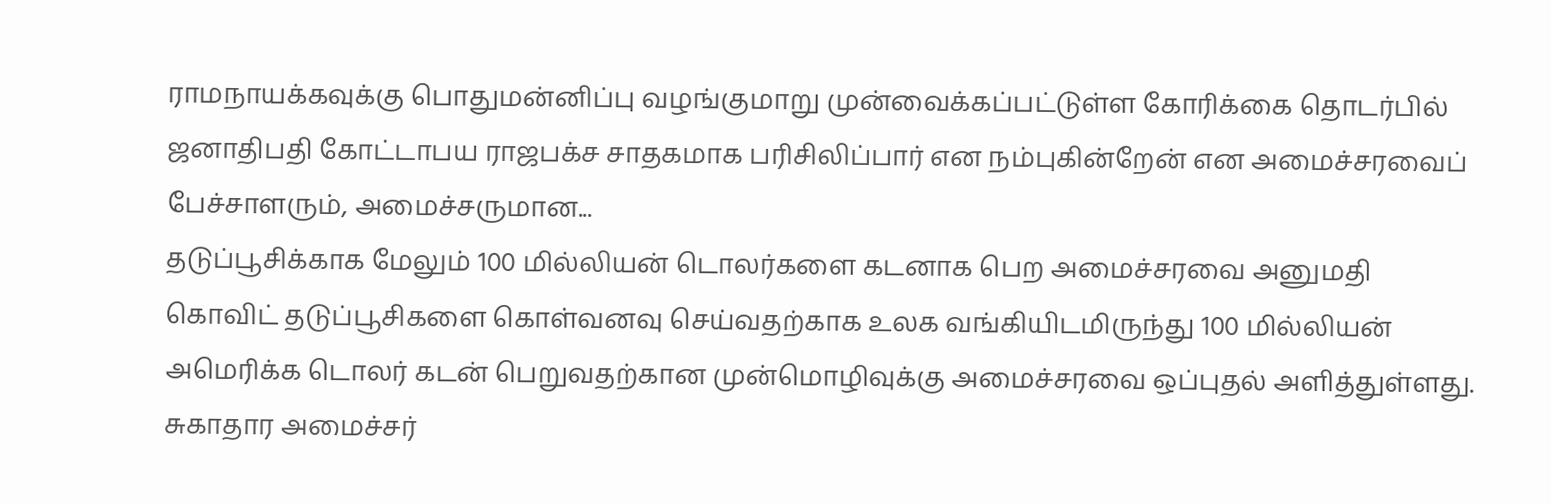ராமநாயக்கவுக்கு பொதுமன்னிப்பு வழங்குமாறு முன்வைக்கப்பட்டுள்ள கோரிக்கை தொடர்பில் ஜனாதிபதி கோட்டாபய ராஜபக்ச சாதகமாக பரிசிலிப்பார் என நம்புகின்றேன் என அமைச்சரவைப் பேச்சாளரும், அமைச்சருமான...
தடுப்பூசிக்காக மேலும் 100 மில்லியன் டொலர்களை கடனாக பெற அமைச்சரவை அனுமதி
கொவிட் தடுப்பூசிகளை கொள்வனவு செய்வதற்காக உலக வங்கியிடமிருந்து 100 மில்லியன் அமெரிக்க டொலர் கடன் பெறுவதற்கான முன்மொழிவுக்கு அமைச்சரவை ஒப்புதல் அளித்துள்ளது.
சுகாதார அமைச்சர்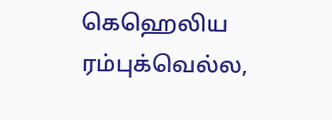கெஹெலிய ரம்புக்வெல்ல,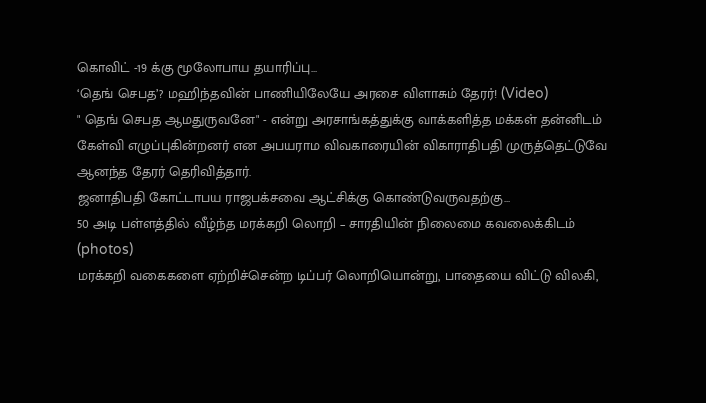கொவிட் -19 க்கு மூலோபாய தயாரிப்பு...
‘தெங் செபத’? மஹிந்தவின் பாணியிலேயே அரசை விளாசும் தேரர்! (Video)
" தெங் செபத ஆமதுருவனே" - என்று அரசாங்கத்துக்கு வாக்களித்த மக்கள் தன்னிடம் கேள்வி எழுப்புகின்றனர் என அபயராம விவகாரையின் விகாராதிபதி முருத்தெட்டுவே ஆனந்த தேரர் தெரிவித்தார்.
ஜனாதிபதி கோட்டாபய ராஜபக்சவை ஆட்சிக்கு கொண்டுவருவதற்கு...
50 அடி பள்ளத்தில் வீழ்ந்த மரக்கறி லொறி – சாரதியின் நிலைமை கவலைக்கிடம் (photos)
மரக்கறி வகைகளை ஏற்றிச்சென்ற டிப்பர் லொறியொன்று, பாதையை விட்டு விலகி,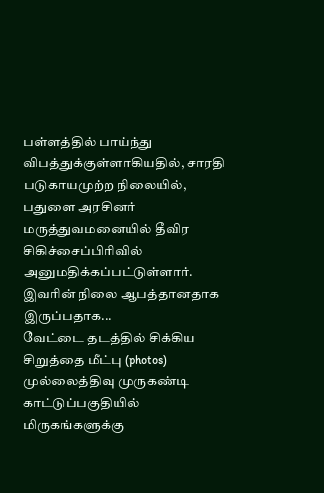பள்ளத்தில் பாய்ந்து விபத்துக்குள்ளாகியதில், சாரதி படுகாயமுற்ற நிலையில், பதுளை அரசினர் மருத்துவமனையில் தீவிர சிகிச்சைப்பிரிவில் அனுமதிக்கப்பட்டுள்ளார். இவரின் நிலை ஆபத்தானதாக இருப்பதாக...
வேட்டை தடத்தில் சிக்கிய சிறுத்தை மீட்பு (photos)
முல்லைத்திவு முருகண்டி காட்டுப்பகுதியில் மிருகங்களுக்கு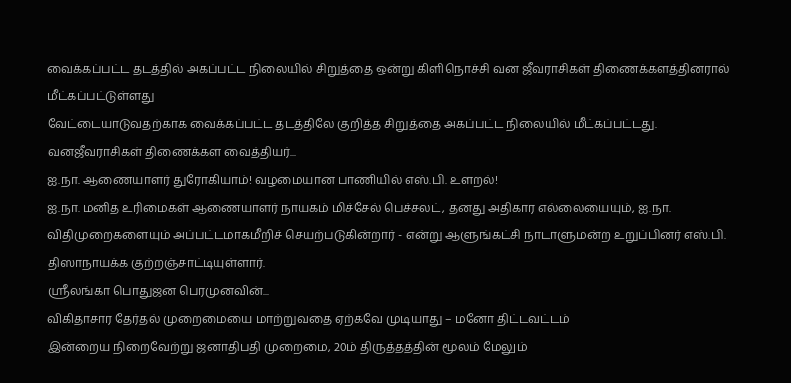வைக்கப்பட்ட தடத்தில் அகப்பட்ட நிலையில் சிறுத்தை ஒன்று கிளிநொச்சி வன ஜீவராசிகள் திணைக்களத்தினரால் மீட்கப்பட்டுள்ளது
வேட்டையாடுவதற்காக வைக்கப்பட்ட தடத்திலே குறித்த சிறுத்தை அகப்பட்ட நிலையில் மீட்கப்பட்டது.
வனஜீவராசிகள் திணைக்கள வைத்தியர்...
ஐ.நா. ஆணையாளர் துரோகியாம்! வழமையான பாணியில் எஸ்.பி. உளறல்!
ஐ.நா. மனித உரிமைகள் ஆணையாளர் நாயகம் மிச்சேல் பெச்சலட், தனது அதிகார எல்லையையும், ஐ.நா. விதிமுறைகளையும் அப்பட்டமாகமீறிச் செயற்படுகின்றார் - என்று ஆளுங்கட்சி நாடாளுமன்ற உறுப்பினர் எஸ்.பி. திஸாநாயக்க குற்றஞ்சாட்டியுள்ளார்.
ஶ்ரீலங்கா பொதுஜன பெரமுனவின்...
விகிதாசார தேர்தல் முறைமையை மாற்றுவதை ஏற்கவே முடியாது – மனோ திட்டவட்டம்
இன்றைய நிறைவேற்று ஜனாதிபதி முறைமை, 20ம் திருத்தத்தின் மூலம் மேலும்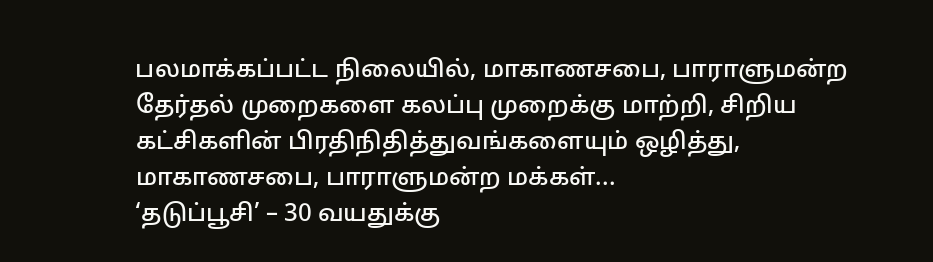பலமாக்கப்பட்ட நிலையில், மாகாணசபை, பாராளுமன்ற தேர்தல் முறைகளை கலப்பு முறைக்கு மாற்றி, சிறிய கட்சிகளின் பிரதிநிதித்துவங்களையும் ஒழித்து, மாகாணசபை, பாராளுமன்ற மக்கள்...
‘தடுப்பூசி’ – 30 வயதுக்கு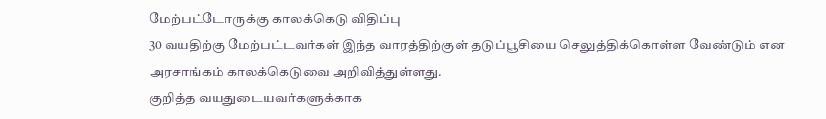மேற்பட்டோருக்கு காலக்கெடு விதிப்பு
30 வயதிற்கு மேற்பட்டவர்கள் இந்த வாரத்திற்குள் தடுப்பூசியை செலுத்திக்கொள்ள வேண்டும் என அரசாங்கம் காலக்கெடுவை அறிவித்துள்ளது.
குறித்த வயதுடையவர்களுக்காக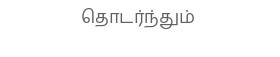தொடர்ந்தும்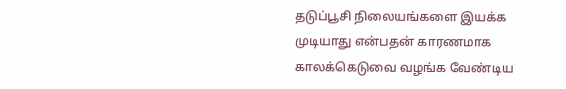தடுப்பூசி நிலையங்களை இயக்க முடியாது என்பதன் காரணமாக காலக்கெடுவை வழங்க வேண்டிய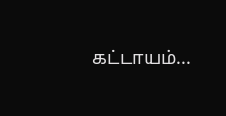கட்டாயம்...